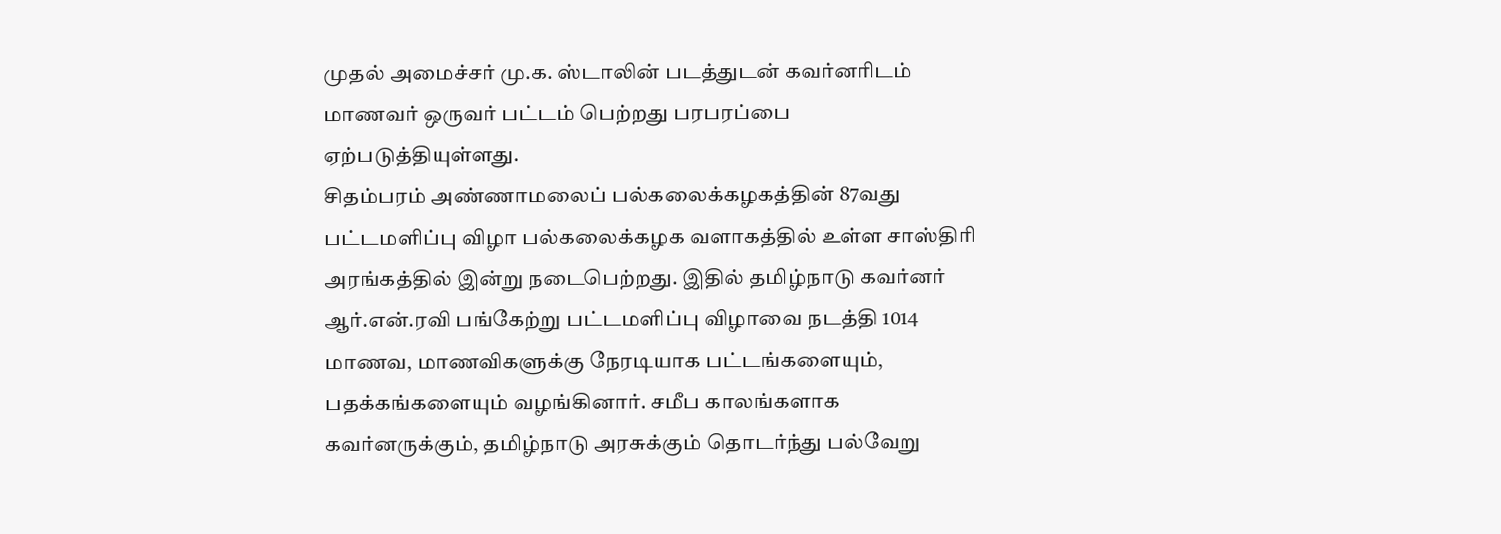முதல் அமைச்சர் மு.க. ஸ்டாலின் படத்துடன் கவர்னரிடம் மாணவர் ஒருவர் பட்டம் பெற்றது பரபரப்பை ஏற்படுத்தியுள்ளது.
சிதம்பரம் அண்ணாமலைப் பல்கலைக்கழகத்தின் 87வது பட்டமளிப்பு விழா பல்கலைக்கழக வளாகத்தில் உள்ள சாஸ்திரி அரங்கத்தில் இன்று நடைபெற்றது. இதில் தமிழ்நாடு கவர்னர் ஆர்.என்.ரவி பங்கேற்று பட்டமளிப்பு விழாவை நடத்தி 1014 மாணவ, மாணவிகளுக்கு நேரடியாக பட்டங்களையும், பதக்கங்களையும் வழங்கினார். சமீப காலங்களாக கவர்னருக்கும், தமிழ்நாடு அரசுக்கும் தொடர்ந்து பல்வேறு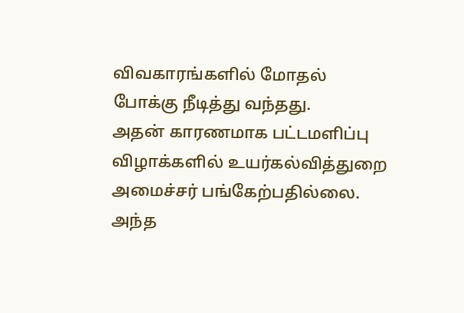விவகாரங்களில் மோதல் போக்கு நீடித்து வந்தது.
அதன் காரணமாக பட்டமளிப்பு விழாக்களில் உயர்கல்வித்துறை அமைச்சர் பங்கேற்பதில்லை. அந்த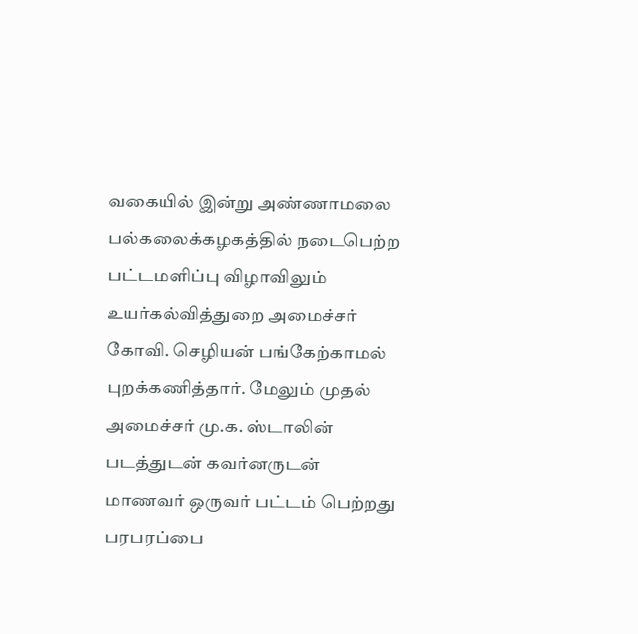வகையில் இன்று அண்ணாமலை பல்கலைக்கழகத்தில் நடைபெற்ற பட்டமளிப்பு விழாவிலும் உயர்கல்வித்துறை அமைச்சர் கோவி. செழியன் பங்கேற்காமல் புறக்கணித்தார். மேலும் முதல் அமைச்சர் மு.க. ஸ்டாலின் படத்துடன் கவர்னருடன் மாணவர் ஒருவர் பட்டம் பெற்றது பரபரப்பை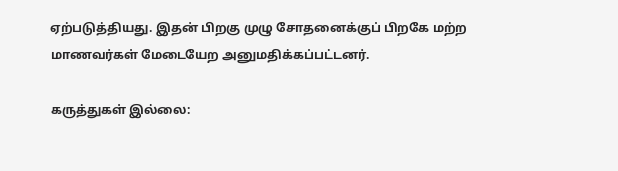ஏற்படுத்தியது. இதன் பிறகு முழு சோதனைக்குப் பிறகே மற்ற மாணவர்கள் மேடையேற அனுமதிக்கப்பட்டனர்.

கருத்துகள் இல்லை: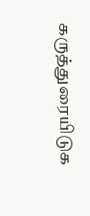கருத்துரையிடுக